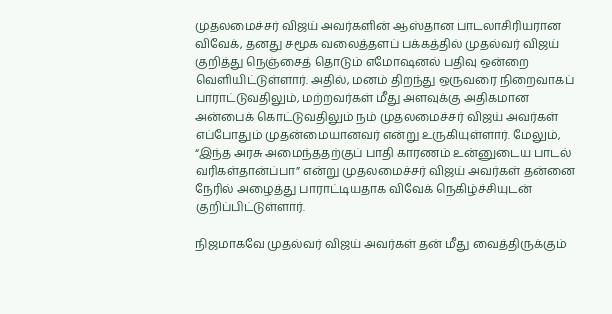முதலமைச்சர் விஜய் அவர்களின் ஆஸ்தான பாடலாசிரியரான விவேக், தனது சமூக வலைத்தளப் பக்கத்தில் முதல்வர் விஜய் குறித்து நெஞ்சைத் தொடும் எமோஷனல் பதிவு ஒன்றை வெளியிட்டுள்ளார். அதில், மனம் திறந்து ஒருவரை நிறைவாகப் பாராட்டுவதிலும், மற்றவர்கள் மீது அளவுக்கு அதிகமான அன்பைக் கொட்டுவதிலும் நம் முதலமைச்சர் விஜய் அவர்கள் எப்போதும் முதன்மையானவர் என்று உருகியுள்ளார். மேலும், “இந்த அரசு அமைந்ததற்குப் பாதி காரணம் உன்னுடைய பாடல் வரிகள்தான்ப்பா” என்று முதலமைச்சர் விஜய் அவர்கள் தன்னை நேரில் அழைத்து பாராட்டியதாக விவேக் நெகிழ்ச்சியுடன் குறிப்பிட்டுள்ளார்.

நிஜமாகவே முதல்வர் விஜய் அவர்கள் தன் மீது வைத்திருக்கும்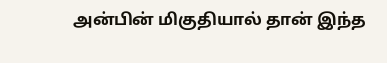அன்பின் மிகுதியால் தான் இந்த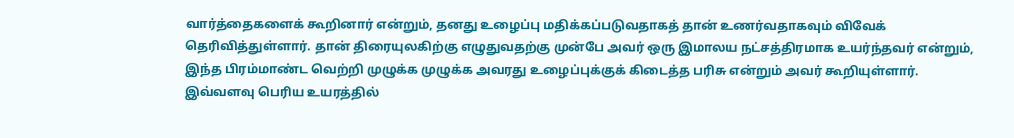வார்த்தைகளைக் கூறினார் என்றும், தனது உழைப்பு மதிக்கப்படுவதாகத் தான் உணர்வதாகவும் விவேக் தெரிவித்துள்ளார். தான் திரையுலகிற்கு எழுதுவதற்கு முன்பே அவர் ஒரு இமாலய நட்சத்திரமாக உயர்ந்தவர் என்றும், இந்த பிரம்மாண்ட வெற்றி முழுக்க முழுக்க அவரது உழைப்புக்குக் கிடைத்த பரிசு என்றும் அவர் கூறியுள்ளார். இவ்வளவு பெரிய உயரத்தில்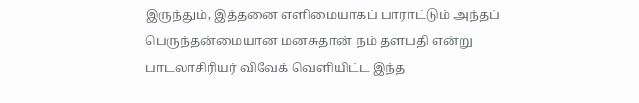இருந்தும், இத்தனை எளிமையாகப் பாராட்டும் அந்தப் பெருந்தன்மையான மனசுதான் நம் தளபதி என்று பாடலாசிரியர் விவேக் வெளியிட்ட இந்த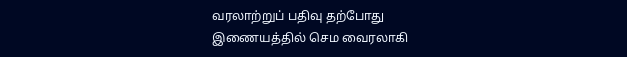வரலாற்றுப் பதிவு தற்போது இணையத்தில் செம வைரலாகி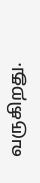வருகிறது.